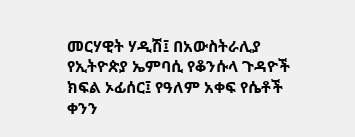መርሃዊት ሃዲሽ፤ በአውስትራሊያ የኢትዮጵያ ኤምባሲ የቆንሱላ ጉዳዮች ክፍል ኦፊሰር፤ የዓለም አቀፍ የሴቶች ቀንን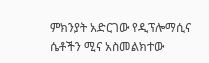ምክንያት አድርገው የዲፕሎማሲና ሴቶችን ሚና አስመልክተው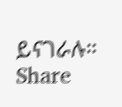ይናገራሉ።
Share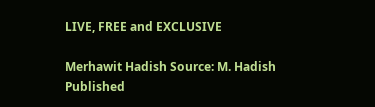LIVE, FREE and EXCLUSIVE

Merhawit Hadish Source: M. Hadish
Published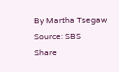By Martha Tsegaw
Source: SBS
Share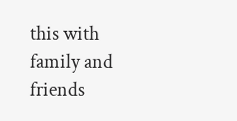this with family and friends